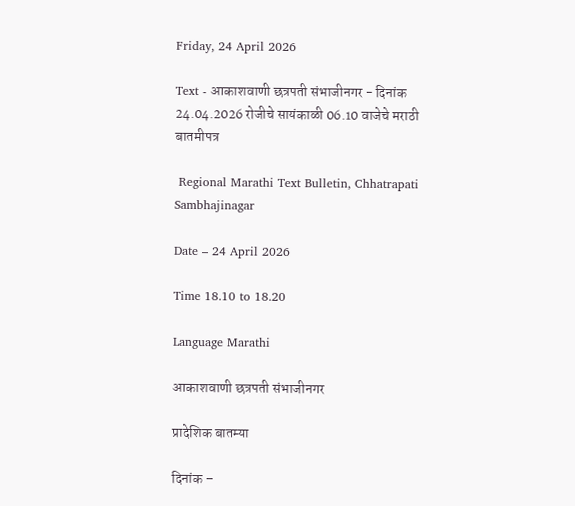Friday, 24 April 2026

Text - आकाशवाणी छत्रपती संभाजीनगर - दिनांक 24.04.2026 रोजीचे सायंकाळी 06.10 वाजेचे मराठी बातमीपत्र

 Regional Marathi Text Bulletin, Chhatrapati Sambhajinagar

Date – 24 April 2026

Time 18.10 to 18.20

Language Marathi

आकाशवाणी छत्रपती संभाजीनगर

प्रादेशिक बातम्या

दिनांक –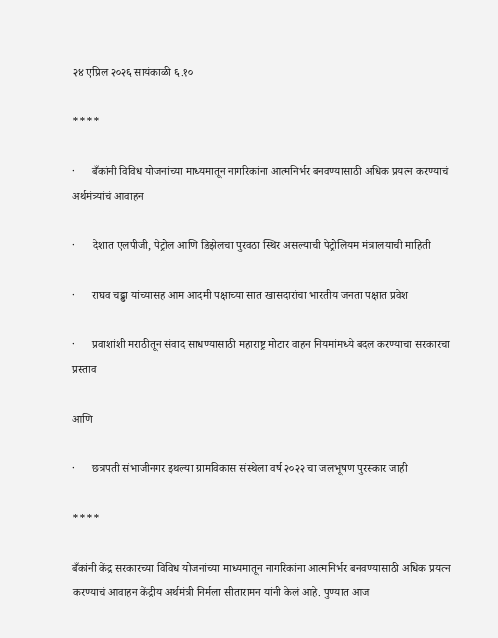२४ एप्रिल २०२६ सायंकाळी ६.१०

****

·      बँकांनी विविध योजनांच्या माध्यमातून नागरिकांना आत्मनिर्भर बनवण्यासाठी अधिक प्रयत्न करण्याचं अर्थमंत्र्यांचं आवाहन

·      देशात एलपीजी, पेट्रोल आणि डिझेलचा पुरवठा स्थिर असल्याची पेट्रोलियम मंत्रालयाची माहिती

·      राघव चढ्ढा यांच्यासह आम आदमी पक्षाच्या सात खासदारांचा भारतीय जनता पक्षात प्रवेश

·      प्रवाशांशी मराठीतून संवाद साधण्यासाठी महाराष्ट्र मोटार वाहन नियमांमध्ये बदल करण्याचा सरकारचा प्रस्ताव

आणि

·      छत्रपती संभाजीनगर इथल्या ग्रामविकास संस्थेला वर्ष २०२२ चा जलभूषण पुरस्कार जाही

****

बँकांनी केंद्र सरकारच्या विविध योजनांच्या माध्यमातून नागरिकांना आत्मनिर्भर बनवण्यासाठी अधिक प्रयत्न करण्याचं आवाहन केंद्रीय अर्थमंत्री निर्मला सीतारामन यांनी केलं आहे. पुण्यात आज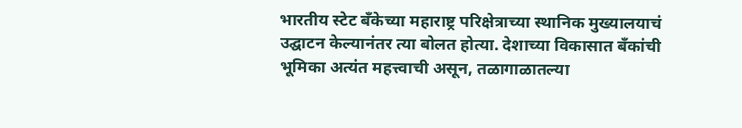भारतीय स्टेट बँकेच्या महाराष्ट्र परिक्षेत्राच्या स्थानिक मुख्यालयाचं उद्घाटन केल्यानंतर त्या बोलत होत्या. देशाच्या विकासात बँकांची भूमिका अत्यंत महत्त्वाची असून, तळागाळातल्या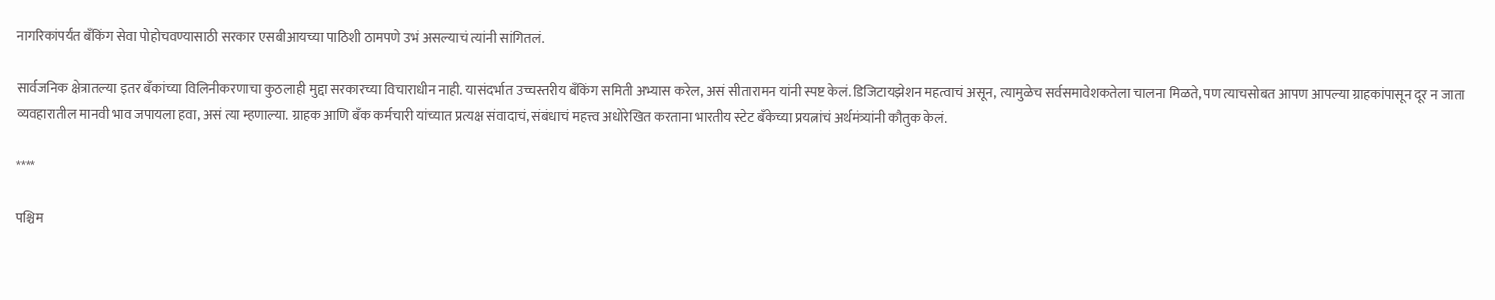नागरिकांपर्यंत बँकिंग सेवा पोहोचवण्यासाठी सरकार एसबीआयच्या पाठिशी ठामपणे उभं असल्याचं त्यांनी सांगितलं.

सार्वजनिक क्षेत्रातल्या इतर बँकांच्या विलिनीकरणाचा कुठलाही मुद्दा सरकारच्या विचाराधीन नाही. यासंदर्भात उच्चस्तरीय बँकिंग समिती अभ्यास करेल, असं सीतारामन यांनी स्पष्ट केलं. डिजिटायझेशन महत्वाचं असून, त्यामुळेच सर्वसमावेशकतेला चालना मिळते, पण त्याचसोबत आपण आपल्या ग्राहकांपासून दूर न जाता व्यवहारातील मानवी भाव जपायला हवा, असं त्या म्हणाल्या. ग्राहक आणि बँक कर्मचारी यांच्यात प्रत्यक्ष संवादाचं, संबंधाचं महत्त्व अधोरेखित करताना भारतीय स्टेट बँकेच्या प्रयत्नांचं अर्थमंत्र्यांनी कौतुक केलं.

****

पश्चिम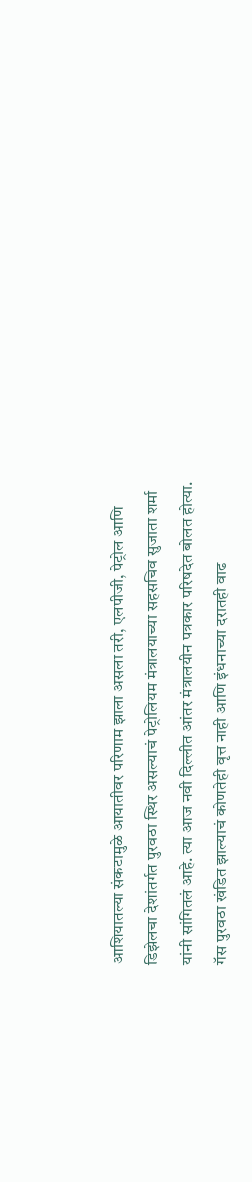आशियातल्या संकटामुळे आयातीवर परिणाम झाला असला तरी, एलपीजी, पेट्रोल आणि डिझेलचा देशांतर्गत पुरवठा स्थिर असल्याचं पेट्रोलियम मंत्रालयाच्या सहसचिव सुजाता शर्मा यांनी सांगितलं आहे. त्या आज नवी दिल्लीत आंतर मंत्रालयीन पत्रकार परिषदेत बोलत होत्या. गॅस पुरवठा खंडित झाल्याचं कोणतेही वृत्त नाही आणि इंधनाच्या दरातही वाढ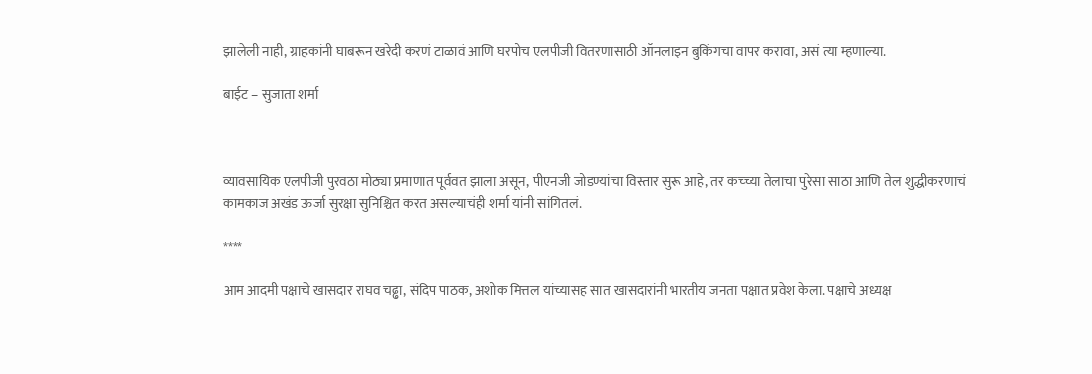झालेली नाही, ग्राहकांनी घाबरून खरेदी करणं टाळावं आणि घरपोच एलपीजी वितरणासाठी ऑनलाइन बुकिंगचा वापर करावा, असं त्या म्हणाल्या.

बाईट – सुजाता शर्मा



व्यावसायिक एलपीजी पुरवठा मोठ्या प्रमाणात पूर्ववत झाला असून, पीएनजी जोडण्यांचा विस्तार सुरू आहे, तर कच्च्या तेलाचा पुरेसा साठा आणि तेल शुद्धीकरणाचं कामकाज अखंड ऊर्जा सुरक्षा सुनिश्चित करत असल्याचंही शर्मा यांनी सांगितलं.

****

आम आदमी पक्षाचे खासदार राघव चढ्ढा, संदिप पाठक, अशोक मित्तल यांच्यासह सात खासदारांनी भारतीय जनता पक्षात प्रवेश केला. पक्षाचे अध्यक्ष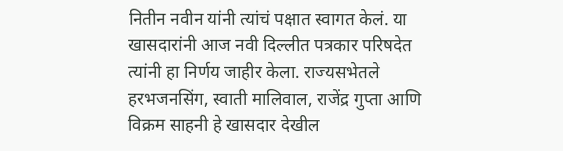नितीन नवीन यांनी त्यांचं पक्षात स्वागत केलं. या खासदारांनी आज नवी दिल्लीत पत्रकार परिषदेत त्यांनी हा निर्णय जाहीर केला. राज्यसभेतले हरभजनसिंग, स्वाती मालिवाल, राजेंद्र गुप्ता आणि विक्रम साहनी हे खासदार देखील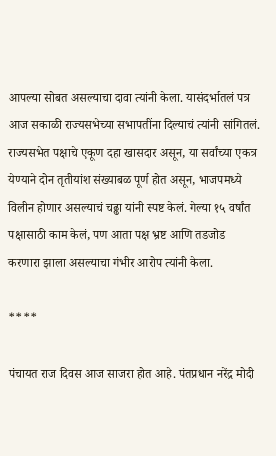आपल्या सोबत असल्याचा दावा त्यांनी केला. यासंदर्भातलं पत्र आज सकाळी राज्यसभेच्या सभापतींना दिल्याचं त्यांनी सांगितलं. राज्यसभेत पक्षाचे एकूण दहा खासदार असून, या सर्वांच्या एकत्र येण्याने दोन तृतीयांश संख्याबळ पूर्ण होत असून, भाजपमध्ये विलीन होणार असल्याचं चढ्ढा यांनी स्पष्ट केलं. गेल्या १५ वर्षांत पक्षासाठी काम केलं, पण आता पक्ष भ्रष्ट आणि तडजोड करणारा झाला असल्याचा गंभीर आरोप त्यांनी केला.

****

पंचायत राज दिवस आज साजरा होत आहे. पंतप्रधान नरेंद्र मोदी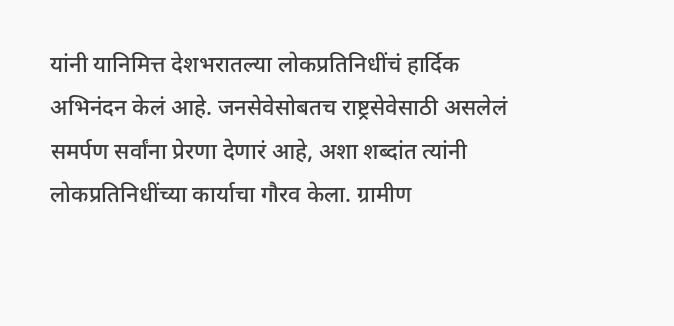यांनी यानिमित्त देशभरातल्या लोकप्रतिनिधींचं हार्दिक अभिनंदन केलं आहे. जनसेवेसोबतच राष्ट्रसेवेसाठी असलेलं समर्पण सर्वांना प्रेरणा देणारं आहे, अशा शब्दांत त्यांनी लोकप्रतिनिधींच्या कार्याचा गौरव केला. ग्रामीण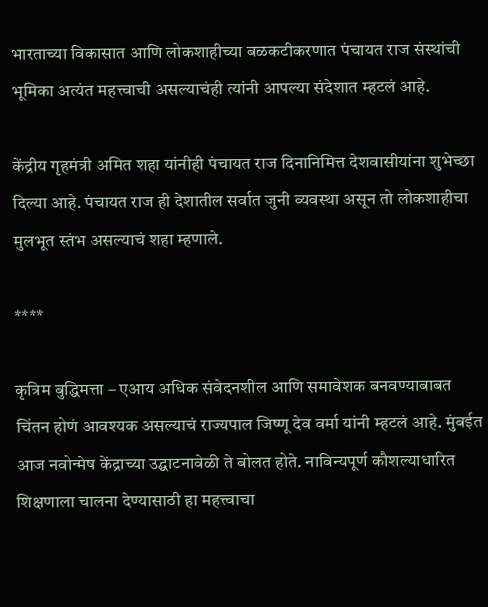भारताच्या विकासात आणि लोकशाहीच्या बळकटीकरणात पंचायत राज संस्थांची भूमिका अत्यंत महत्त्वाची असल्याचंही त्यांनी आपल्या संदेशात म्हटलं आहे.

केंद्रीय गृहमंत्री अमित शहा यांनीही पंचायत राज दिनानिमित्त देशवासीयांना शुभेच्छा दिल्या आहे. पंचायत राज ही देशातील सर्वात जुनी व्यवस्था असून तो लोकशाहीचा मुलभूत स्तंभ असल्याचं शहा म्हणाले.

****

कृत्रिम बुद्धिमत्ता – एआय अधिक संवेदनशील आणि समावेशक बनवण्याबाबत चिंतन होणं आवश्यक असल्याचं राज्यपाल जिष्णू देव वर्मा यांनी म्हटलं आहे. मुंबईत आज नवोन्मेष केंद्राच्या उद्घाटनावेळी ते बोलत होते. नाविन्यपूर्ण कौशल्याधारित शिक्षणाला चालना देण्यासाठी हा महत्त्वाचा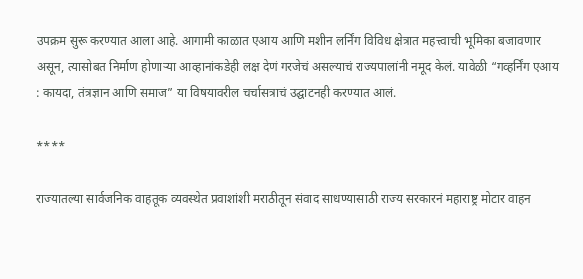उपक्रम सुरू करण्यात आला आहे. आगामी काळात एआय आणि मशीन लर्निंग विविध क्षेत्रात महत्त्वाची भूमिका बजावणार असून, त्यासोबत निर्माण होणाऱ्या आव्हानांकडेही लक्ष देणं गरजेचं असल्याचं राज्यपालांनी नमूद केलं. यावेळी “गव्हर्निंग एआय : कायदा, तंत्रज्ञान आणि समाज” या विषयावरील चर्चासत्राचं उद्घाटनही करण्यात आलं.

****

राज्यातल्या सार्वजनिक वाहतूक व्यवस्थेत प्रवाशांशी मराठीतून संवाद साधण्यासाठी राज्य सरकारनं महाराष्ट्र मोटार वाहन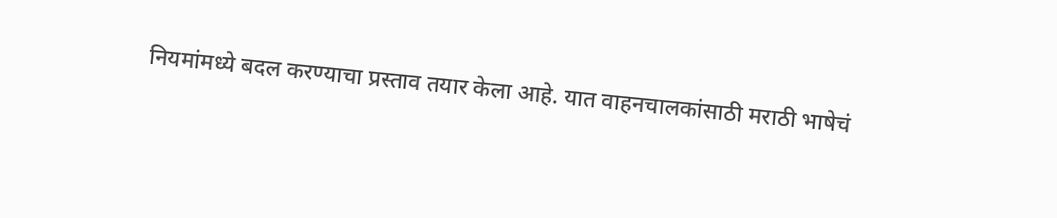नियमांमध्ये बदल करण्याचा प्रस्ताव तयार केला आहे. यात वाहनचालकांसाठी मराठी भाषेचं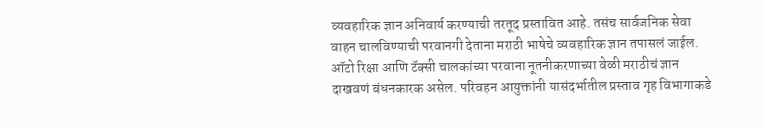व्यवहारिक ज्ञान अनिवार्य करण्याची तरतूद प्रस्तावित आहे. तसंच सार्वजनिक सेवा वाहन चालविण्याची परवानगी देताना मराठी भाषेचे व्यवहारिक ज्ञान तपासलं जाईल. ऑटो रिक्षा आणि टॅक्सी चालकांच्या परवाना नूतनीकरणाच्या वेळी मराठीचं ज्ञान दाखवणं बंधनकारक असेल. परिवहन आयुक्तांनी यासंदर्भातील प्रस्ताव गृह विभागाकडे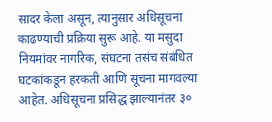सादर केला असून, त्यानुसार अधिसूचना काढण्याची प्रक्रिया सुरू आहे. या मसुदा नियमांवर नागरिक, संघटना तसंच संबंधित घटकांकडून हरकती आणि सूचना मागवल्या आहेत. अधिसूचना प्रसिद्ध झाल्यानंतर ३०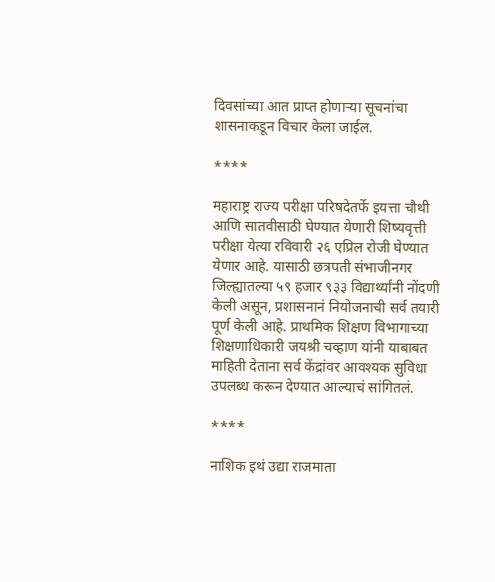दिवसांच्या आत प्राप्त होणाऱ्या सूचनांचा शासनाकडून विचार केला जाईल.

****

महाराष्ट्र राज्य परीक्षा परिषदेतर्फे इयत्ता चौथी आणि सातवीसाठी घेण्यात येणारी शिष्यवृत्ती परीक्षा येत्या रविवारी २६ एप्रिल रोजी घेण्यात येणार आहे. यासाठी छत्रपती संभाजीनगर जिल्ह्यातल्या ५९ हजार ९३३ विद्यार्थ्यांनी नोंदणी केली असून, प्रशासनानं नियोजनाची सर्व तयारी पूर्ण केली आहे. प्राथमिक शिक्षण विभागाच्या शिक्षणाधिकारी जयश्री चव्हाण यांनी याबाबत माहिती देताना सर्व केंद्रांवर आवश्यक सुविधा उपलब्ध करून देण्यात आल्याचं सांगितलं.

****

नाशिक इथं उद्या राजमाता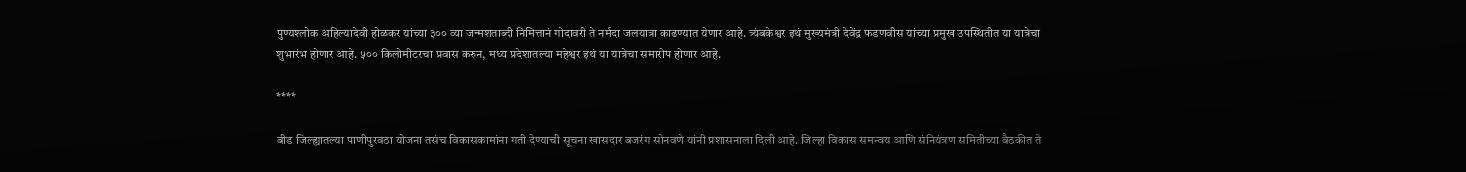पुण्यश्लोक अहिल्यादेवी होळकर यांच्या ३०० व्या जन्मशताब्दी निमित्तानं गोदावरी ते नर्मदा जलयात्रा काढण्यात येणार आहे. त्र्यंबकेश्वर इथं मुख्यमंत्री देवेंद्र फडणवीस यांच्या प्रमुख उपस्थितीत या यात्रेचा शुभारंभ होणार आहे. ५०० किलोमीटरचा प्रवास करुन, मध्य प्रदेशातल्या महेश्वर इथं या यात्रेचा समारोप होणार आहे.

****

बीड जिल्ह्यातल्या पाणीपुरवठा योजना तसंच विकासकामांना गती देण्याची सूचना खासदार बजरंग सोनवणे यांनी प्रशासनाला दिली आहे. जिल्हा विकास समन्वय आणि संनियंत्रण समितीच्या बैठकीत ते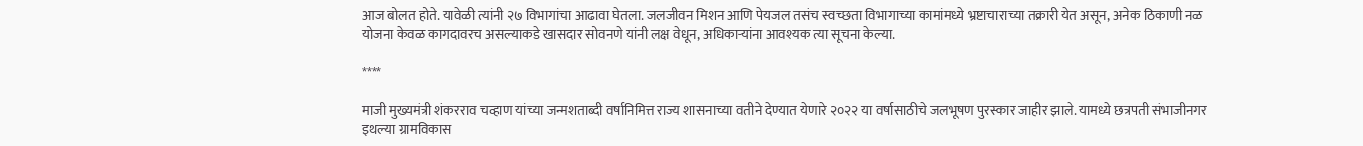आज बोलत होते. यावेळी त्यांनी २७ विभागांचा आढावा घेतला. जलजीवन मिशन आणि पेयजल तसंच स्वच्छता विभागाच्या कामांमध्ये भ्रष्टाचाराच्या तक्रारी येत असून, अनेक ठिकाणी नळ योजना केवळ कागदावरच असल्याकडे खासदार सोवनणे यांनी लक्ष वेधून, अधिकाऱ्यांना आवश्यक त्या सूचना केल्या.

****

माजी मुख्यमंत्री शंकरराव चव्हाण यांच्या जन्मशताब्दी वर्षानिमित्त राज्य शासनाच्या वतीने देण्यात येणारे २०२२ या वर्षासाठीचे जलभूषण पुरस्कार जाहीर झाले. यामध्ये छत्रपती संभाजीनगर इथल्या ग्रामविकास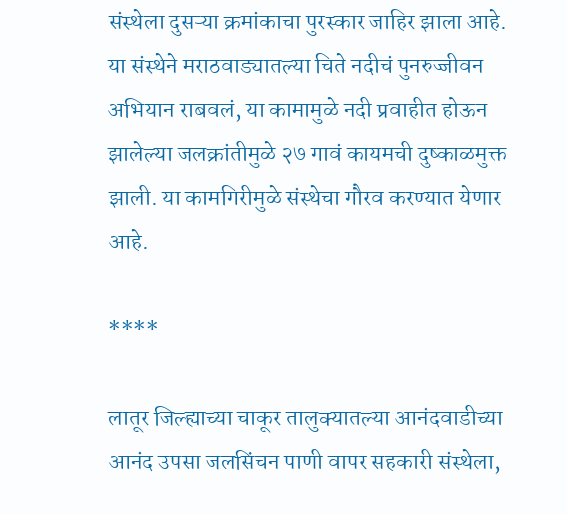संस्थेला दुसऱ्या क्रमांकाचा पुरस्कार जाहिर झाला आहे. या संस्थेने मराठवाड्यातल्या चिते नदीचं पुनरुज्जीवन अभियान राबवलं, या कामामुळे नदी प्रवाहीत होऊन झालेल्या जलक्रांतीमुळे २७ गावं कायमची दुष्काळमुक्त झाली. या कामगिरीमुळे संस्थेचा गौरव करण्यात येणार आहे.

****

लातूर जिल्ह्याच्या चाकूर तालुक्यातल्या आनंदवाडीच्या आनंद उपसा जलसिंचन पाणी वापर सहकारी संस्थेला,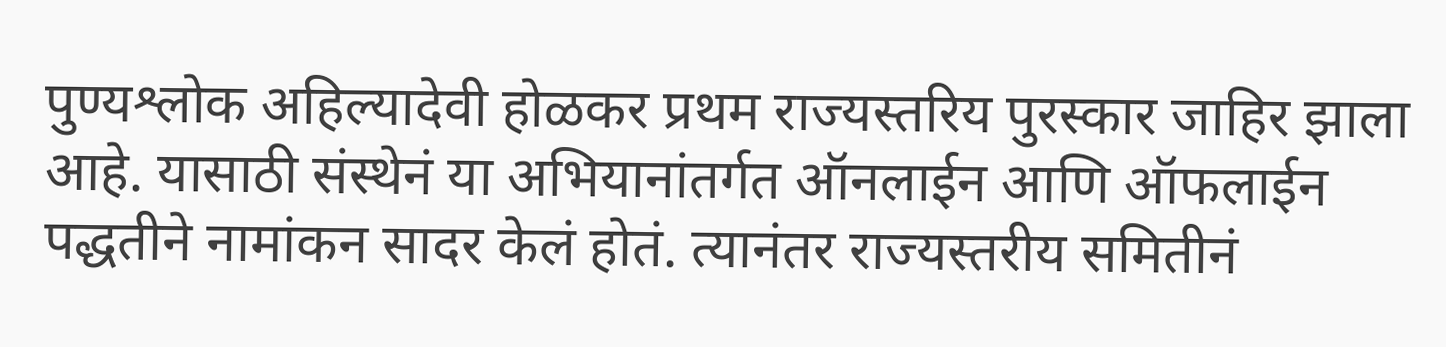पुण्यश्लोक अहिल्यादेवी होळकर प्रथम राज्यस्तरिय पुरस्कार जाहिर झाला आहे. यासाठी संस्थेनं या अभियानांतर्गत ऑनलाईन आणि ऑफलाईन पद्धतीने नामांकन सादर केलं होतं. त्यानंतर राज्यस्तरीय समितीनं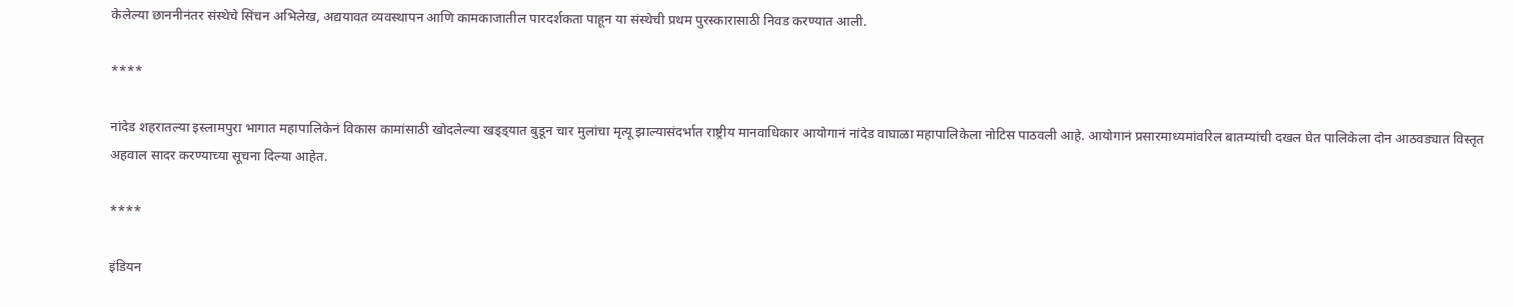केलेल्या छाननीनंतर संस्थेचे सिंचन अभिलेख, अद्ययावत व्यवस्थापन आणि कामकाजातील पारदर्शकता पाहून या संस्थेची प्रथम पुरस्कारासाठी निवड करण्यात आली.

****

नांदेड शहरातल्या इस्लामपुरा भागात महापालिकेनं विकास कामांसाठी खोदलेल्या खड्ड्यात बुडून चार मुलांचा मृत्यू झाल्यासंदर्भात राष्ट्रीय मानवाधिकार आयोगानं नांदेड वाघाळा महापालिकेला नोटिस पाठवली आहे. आयोगानं प्रसारमाध्यमांवरिल बातम्यांची दखल घेत पालिकेला दोन आठवड्यात विस्तृत अहवाल सादर करण्याच्या सूचना दिल्या आहेत.

****

इंडियन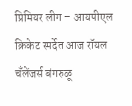प्रिमियर लीग – आयपीएल क्रिकेट स्पर्देत आज रॉयल चँलेंजर्स बंगरुळू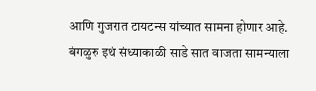आणि गुजरात टायटन्स यांच्यात सामना होणार आहे. बंगळुरु इथं संध्याकाळी साडे सात वाजता सामन्याला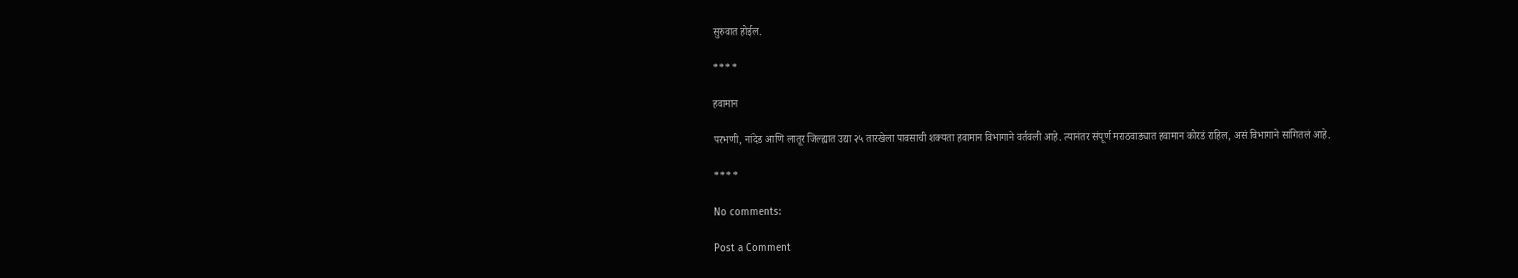सुरुवात होईल.

****

हवामान

परभणी, नांदेड आणि लातूर जिल्ह्यात उद्या २५ तारखेला पावसाची शक्यता हवामान विभागाने वर्तवली आहे. त्यानंतर संपूर्ण मराठवाड्यात हवामान कोरडं राहिल, असं विभागाने सांगितलं आहे.

****

No comments:

Post a Comment